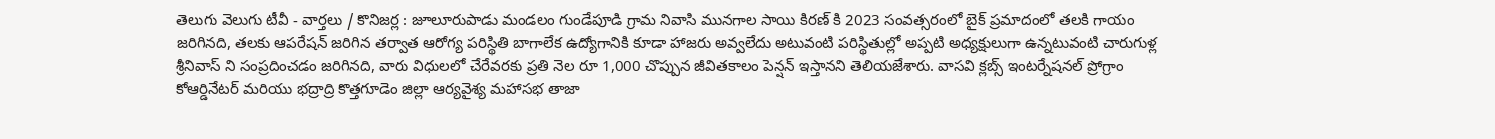తెలుగు వెలుగు టీవీ - వార్తలు / కొనిజర్ల : జూలూరుపాడు మండలం గుండేపూడి గ్రామ నివాసి మునగాల సాయి కిరణ్ కి 2023 సంవత్సరంలో బైక్ ప్రమాదంలో తలకి గాయం జరిగినది, తలకు ఆపరేషన్ జరిగిన తర్వాత ఆరోగ్య పరిస్థితి బాగాలేక ఉద్యోగానికి కూడా హాజరు అవ్వలేదు అటువంటి పరిస్థితుల్లో అప్పటి అధ్యక్షులుగా ఉన్నటువంటి చారుగుళ్ల శ్రీనివాస్ ని సంప్రదించడం జరిగినది, వారు విధులలో చేరేవరకు ప్రతి నెల రూ 1,000 చొప్పున జీవితకాలం పెన్షన్ ఇస్తానని తెలియజేశారు. వాసవి క్లబ్స్ ఇంటర్నేషనల్ ప్రోగ్రాం కోఆర్డినేటర్ మరియు భద్రాద్రి కొత్తగూడెం జిల్లా ఆర్యవైశ్య మహాసభ తాజా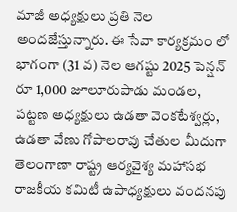మాజీ అధ్యక్షులు ప్రతి నెల అందజేస్తున్నారు. ఈ సేవా కార్యక్రమం లో భాగంగా (31 వ) నెల ఆగష్టు 2025 పెన్షన్ రూ 1,000 జూలూరుపాడు మండల, పట్టణ అధ్యక్షులు ఉడతా వెంకటేశ్వర్లు, ఉడతా వేణు గోపాలరావు చేతుల మీదుగా తెలంగాణా రాష్ట్ర ఆర్యవైశ్య మహాసభ రాజకీయ కమిటీ ఉపాధ్యక్షులు వందనపు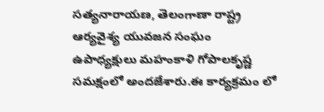సత్యనారాయణ, తెలంగాణా రాష్ట్ర ఆర్యవైశ్య యువజన సంఘం ఉపాధ్యక్షులు మహంకాళి గోపాలకృష్ణ సమక్షంలో అందజేశారు.ఈ కార్యక్రమం లో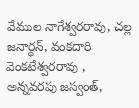వేముల నాగేశ్వరరావు, చల్ల జనార్ధన్, వంకదారి వెంకటేశ్వరరావు , అన్నవరపు జస్వంత్,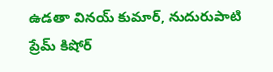ఉడతా వినయ్ కుమార్, నుదురుపాటి ప్రేమ్ కిషోర్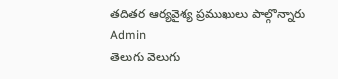తదితర ఆర్యవైశ్య ప్రముఖులు పాల్గొన్నారు
Admin
తెలుగు వెలుగు